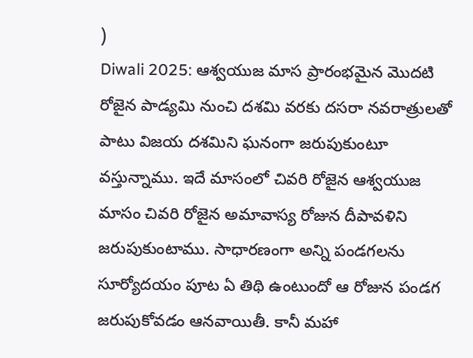)
Diwali 2025: ఆశ్వయుజ మాస ప్రారంభమైన మొదటి రోజైన పాడ్యమి నుంచి దశమి వరకు దసరా నవరాత్రులతో పాటు విజయ దశమిని ఘనంగా జరుపుకుంటూ వస్తున్నాము. ఇదే మాసంలో చివరి రోజైన ఆశ్వయుజ మాసం చివరి రోజైన అమావాస్య రోజున దీపావళిని జరుపుకుంటాము. సాధారణంగా అన్ని పండగలను సూర్యోదయం పూట ఏ తిథి ఉంటుందో ఆ రోజున పండగ జరుపుకోవడం ఆనవాయితీ. కానీ మహా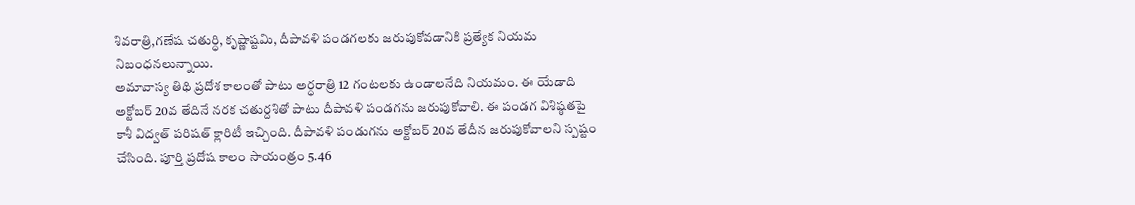శివరాత్రి,గణేష చతుర్ధి, కృష్ణాష్టమి, దీపావళి పండగలకు జరుపుకోవడానికి ప్రత్యేక నియమ నిబంధనలున్నాయి.
అమావాస్య తిథి ప్రదోశ కాలంతో పాటు అర్ధరాత్రి 12 గంటలకు ఉండాలనేది నియమం. ఈ యేడాది అక్టోబర్ 20వ తేదినే నరక చతుర్దశితో పాటు దీపావళి పండగను జరుపుకోవాలి. ఈ పండగ విశిష్ఠతపై కాశీ విద్వత్ పరిషత్ క్లారిటీ ఇచ్చింది. దీపావళి పండుగను అక్టోబర్ 20వ తేదీన జరుపుకోవాలని స్పష్టం చేసింది. పూర్తి ప్రదోష కాలం సాయంత్రం 5.46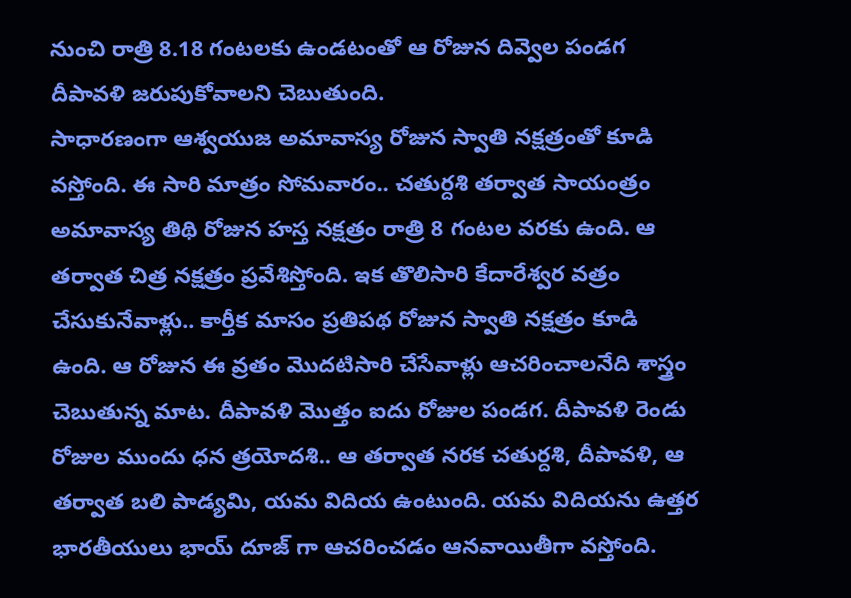నుంచి రాత్రి 8.18 గంటలకు ఉండటంతో ఆ రోజున దివ్వెల పండగ దీపావళి జరుపుకోవాలని చెబుతుంది.
సాధారణంగా ఆశ్వయుజ అమావాస్య రోజున స్వాతి నక్షత్రంతో కూడి వస్తోంది. ఈ సారి మాత్రం సోమవారం.. చతుర్దశి తర్వాత సాయంత్రం అమావాస్య తిథి రోజున హస్త నక్షత్రం రాత్రి 8 గంటల వరకు ఉంది. ఆ తర్వాత చిత్ర నక్షత్రం ప్రవేశిస్తోంది. ఇక తొలిసారి కేదారేశ్వర వత్రం చేసుకునేవాళ్లు.. కార్తీక మాసం ప్రతిపథ రోజున స్వాతి నక్షత్రం కూడి ఉంది. ఆ రోజున ఈ వ్రతం మొదటిసారి చేసేవాళ్లు ఆచరించాలనేది శాస్త్రం చెబుతున్న మాట. దీపావళి మొత్తం ఐదు రోజుల పండగ. దీపావళి రెండు రోజుల ముందు ధన త్రయోదశి.. ఆ తర్వాత నరక చతుర్దశి, దీపావళి, ఆ తర్వాత బలి పాడ్యమి, యమ విదియ ఉంటుంది. యమ విదియను ఉత్తర భారతీయులు భాయ్ దూజ్ గా ఆచరించడం ఆనవాయితీగా వస్తోంది.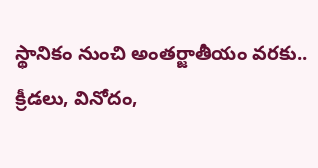స్థానికం నుంచి అంతర్జాతీయం వరకు.. క్రీడలు, వినోదం,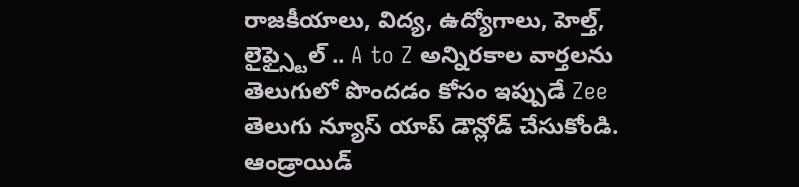రాజకీయాలు, విద్య, ఉద్యోగాలు, హెల్త్, లైఫ్స్టైల్ .. A to Z అన్నిరకాల వార్తలను తెలుగులో పొందడం కోసం ఇప్పుడే Zee తెలుగు న్యూస్ యాప్ డౌన్లోడ్ చేసుకోండి.
ఆండ్రాయిడ్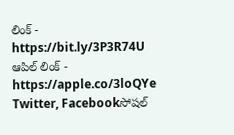లింక్ - https://bit.ly/3P3R74U
ఆపిల్ లింక్ - https://apple.co/3loQYe
Twitter, Facebookసోషల్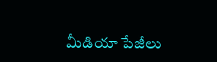మీడియా పేజీలు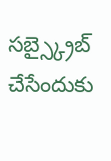సబ్స్క్రైబ్ చేసేందుకు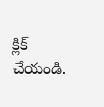క్లిక్ చేయండి.